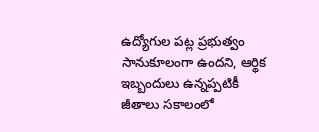ఉద్యోగుల పట్ల ప్రభుత్వం సానుకూలంగా ఉందని, ఆర్థిక ఇబ్బందులు ఉన్నప్పటికీ జీతాలు సకాలంలో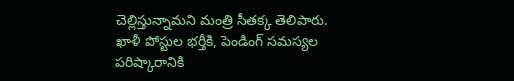చెల్లిస్తున్నామని మంత్రి సీతక్క తెలిపారు. ఖాళీ పోస్టుల భర్తీకి, పెండింగ్ సమస్యల పరిష్కారానికి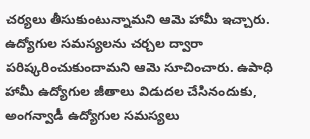చర్యలు తీసుకుంటున్నామని ఆమె హామీ ఇచ్చారు. ఉద్యోగుల సమస్యలను చర్చల ద్వారా పరిష్కరించుకుందామని ఆమె సూచించారు. ఉపాధి హామీ ఉద్యోగుల జీతాలు విడుదల చేసినందుకు, అంగన్వాడీ ఉద్యోగుల సమస్యలు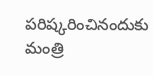పరిష్కరించినందుకు మంత్రి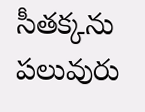సీతక్కను పలువురు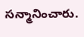సన్మానించారు.